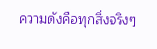ความดังคือทุกสิ่งจริงๆ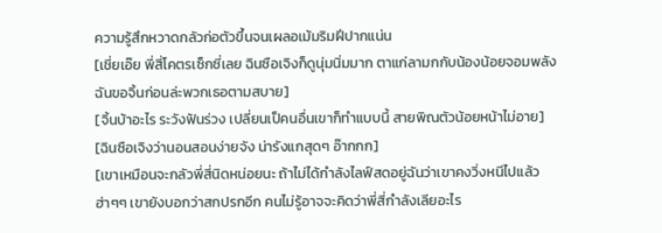ความรู้สึกหวาดกลัวก่อตัวขึ้นจนเผลอเม้มริมฝีปากแน่น
[เชี่ยเอ๊ย พี่สี่โคตรเซ็กซี่เลย ฉินซือเจิงก็ดูนุ่มนิ่มมาก ตาแก่ลามกกับน้องน้อยจอมพลัง ฉันขอจิ้นก่อนล่ะพวกเธอตามสบาย]
[จิ้นบ้าอะไร ระวังฟันร่วง เปลี่ยนเป็คนอื่นเขาก็ทำแบบนี้ สายพิณตัวน้อยหน้าไม่อาย]
[ฉินซือเจิงว่านอนสอนง่ายจัง น่ารังแกสุดๆ อ๊ากกก]
[เขาเหมือนจะกลัวพี่สี่นิดหน่อยนะ ถ้าไม่ได้กำลังไลฟ์สดอยู่ฉันว่าเขาคงวิ่งหนีไปแล้ว ฮ่าๆๆ เขายังบอกว่าสกปรกอีก คนไม่รู้อาจจะคิดว่าพี่สี่กำลังเลียอะไร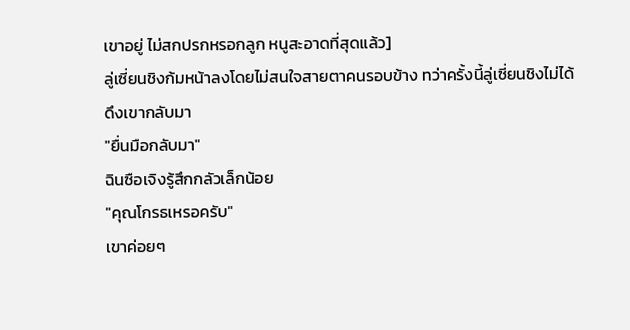เขาอยู่ ไม่สกปรกหรอกลูก หนูสะอาดที่สุดแล้ว]
ลู่เซี่ยนชิงก้มหน้าลงโดยไม่สนใจสายตาคนรอบข้าง ทว่าครั้งนี้ลู่เซี่ยนชิงไม่ได้ดึงเขากลับมา
"ยื่นมือกลับมา"
ฉินซือเจิงรู้สึกกลัวเล็กน้อย
"คุณโกรธเหรอครับ"
เขาค่อยๆ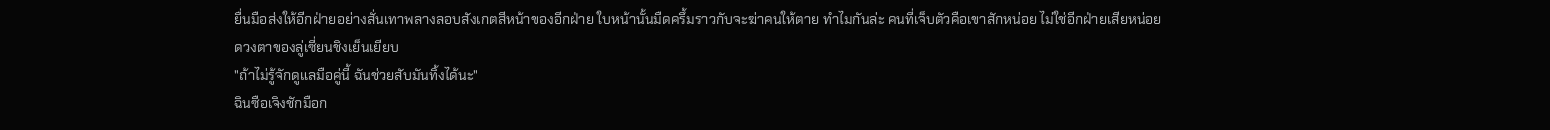ยื่นมือส่งให้อีกฝ่ายอย่างสั่นเทาพลางลอบสังเกตสีหน้าของอีกฝ่าย ใบหน้านั้นมืดครึ้มราวกับจะฆ่าคนให้ตาย ทำไมกันล่ะ คนที่เจ็บตัวคือเขาสักหน่อย ไม่ใช่อีกฝ่ายเสียหน่อย
ดวงตาของลู่เซี่ยนชิงเย็นเยียบ
"ถ้าไม่รู้จักดูแลมือคู่นี้ ฉันช่วยสับมันทิ้งได้นะ"
ฉินซือเจิงชักมือก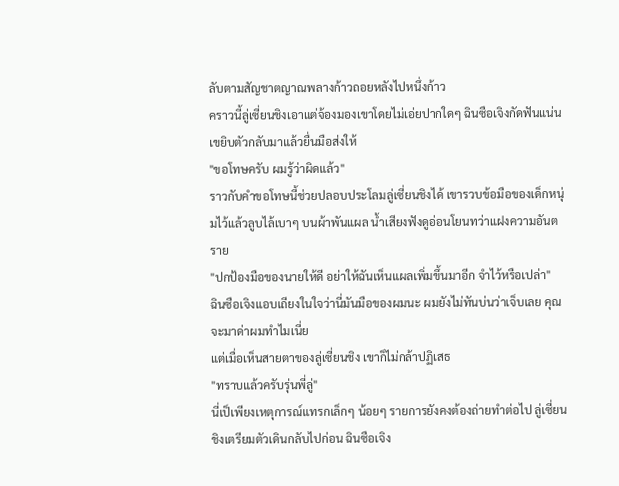ลับตามสัญชาตญาณพลางก้าวถอยหลังไปหนึ่งก้าว
คราวนี้ลู่เซี่ยนชิงเอาแต่จ้องมองเขาโดยไม่เอ่ยปากใดๆ ฉินซือเจิงกัดฟันแน่น เขยิบตัวกลับมาแล้วยื่นมือส่งให้
"ขอโทษครับ ผมรู้ว่าผิดแล้ว"
ราวกับคำขอโทษนี้ช่วยปลอบประโลมลู่เซี่ยนชิงได้ เขารวบข้อมือของเด็กหนุ่มไว้แล้วลูบไล้เบาๆ บนผ้าพันแผล น้ำเสียงฟังดูอ่อนโยนทว่าแฝงความอันตราย
"ปกป้องมือของนายให้ดี อย่าให้ฉันเห็นแผลเพิ่มขึ้นมาอีก จำไว้หรือเปล่า"
ฉินซือเจิงแอบเถียงในใจว่านี่มันมือของผมนะ ผมยังไม่ทันบ่นว่าเจ็บเลย คุณจะมาด่าผมทำไมเนี่ย
แต่เมื่อเห็นสายตาของลู่เซี่ยนชิง เขาก็ไม่กล้าปฏิเสธ
"ทราบแล้วครับรุ่นพี่ลู่"
นี่เป็เพียงเหตุการณ์แทรกเล็กๆ น้อยๆ รายการยังคงต้องถ่ายทำต่อไป ลู่เซี่ยนชิงเตรียมตัวเดินกลับไปก่อน ฉินซือเจิง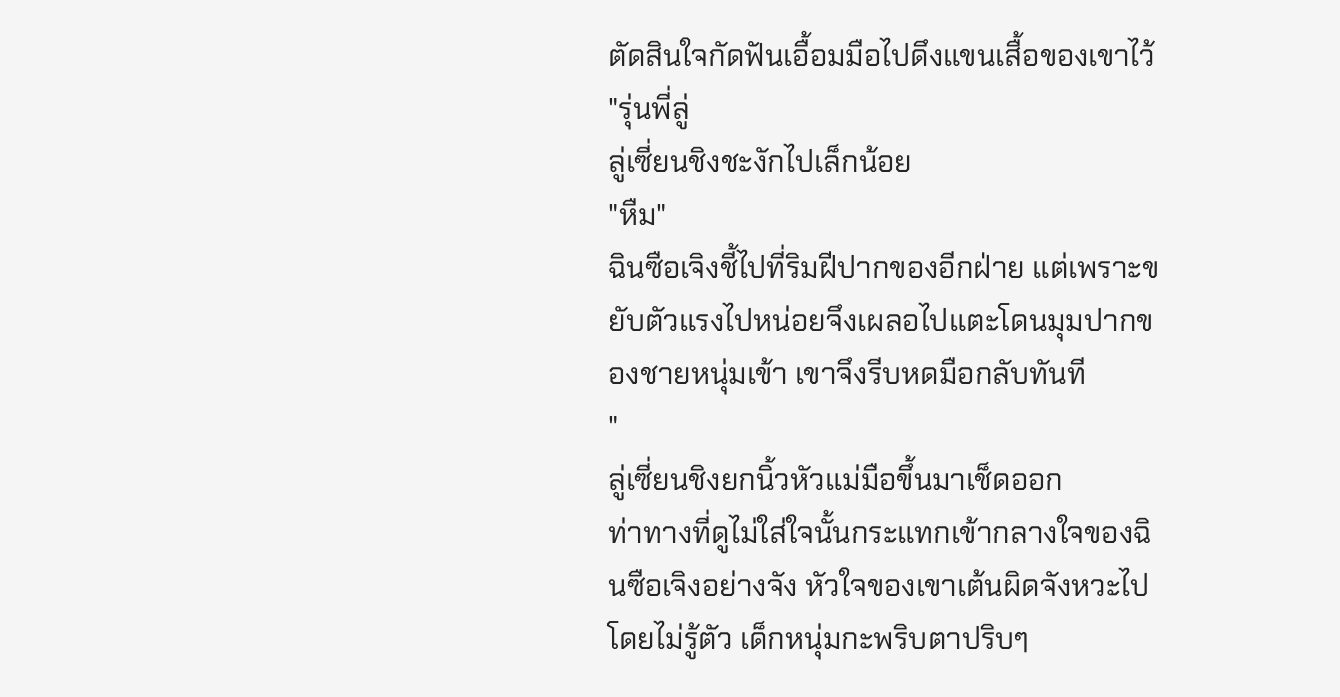ตัดสินใจกัดฟันเอื้อมมือไปดึงแขนเสื้อของเขาไว้
"รุ่นพี่ลู่
ลู่เซี่ยนชิงชะงักไปเล็กน้อย
"หืม"
ฉินซือเจิงชี้ไปที่ริมฝีปากของอีกฝ่าย แต่เพราะขยับตัวแรงไปหน่อยจึงเผลอไปแตะโดนมุมปากของชายหนุ่มเข้า เขาจึงรีบหดมือกลับทันที
"
ลู่เซี่ยนชิงยกนิ้วหัวแม่มือขึ้นมาเช็ดออก
ท่าทางที่ดูไม่ใส่ใจนั้นกระแทกเข้ากลางใจของฉินซือเจิงอย่างจัง หัวใจของเขาเต้นผิดจังหวะไปโดยไม่รู้ตัว เด็กหนุ่มกะพริบตาปริบๆ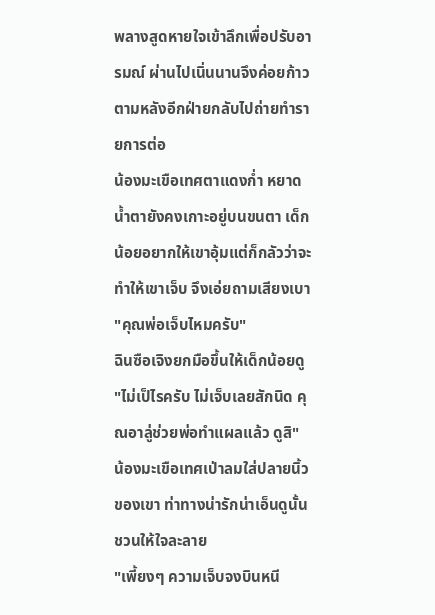พลางสูดหายใจเข้าลึกเพื่อปรับอารมณ์ ผ่านไปเนิ่นนานจึงค่อยก้าวตามหลังอีกฝ่ายกลับไปถ่ายทำรายการต่อ
น้องมะเขือเทศตาแดงก่ำ หยาดน้ำตายังคงเกาะอยู่บนขนตา เด็กน้อยอยากให้เขาอุ้มแต่ก็กลัวว่าจะทำให้เขาเจ็บ จึงเอ่ยถามเสียงเบา
"คุณพ่อเจ็บไหมครับ"
ฉินซือเจิงยกมือขึ้นให้เด็กน้อยดู
"ไม่เป็ไรครับ ไม่เจ็บเลยสักนิด คุณอาลู่ช่วยพ่อทำแผลแล้ว ดูสิ"
น้องมะเขือเทศเป่าลมใส่ปลายนิ้วของเขา ท่าทางน่ารักน่าเอ็นดูนั้นชวนให้ใจละลาย
"เพี้ยงๆ ความเจ็บจงบินหนี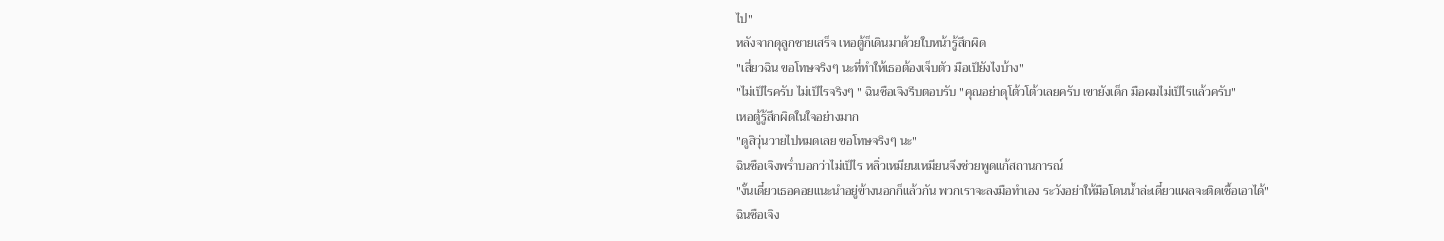ไป"
หลังจากดุลูกชายเสร็จ เหอตู้ก็เดินมาด้วยใบหน้ารู้สึกผิด
"เสี่ยวฉิน ขอโทษจริงๆ นะที่ทำให้เธอต้องเจ็บตัว มือเป็ยังไงบ้าง"
"ไม่เป็ไรครับ ไม่เป็ไรจริงๆ " ฉินซือเจิงรีบตอบรับ "คุณอย่าดุโต้วโต้วเลยครับ เขายังเด็ก มือผมไม่เป็ไรแล้วครับ"
เหอตู้รู้สึกผิดในใจอย่างมาก
"ดูสิวุ่นวายไปหมดเลย ขอโทษจริงๆ นะ"
ฉินซือเจิงพร่ำบอกว่าไม่เป็ไร หลิ่วเหมียนเหมียนจึงช่วยพูดแก้สถานการณ์
"งั้นเดี๋ยวเธอคอยแนะนำอยู่ข้างนอกก็แล้วกัน พวกเราจะลงมือทำเอง ระวังอย่าให้มือโดนน้ำล่ะเดี๋ยวแผลจะติดเชื้อเอาได้"
ฉินซือเจิง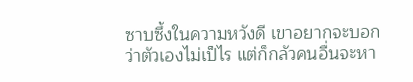ซาบซึ้งในความหวังดี เขาอยากจะบอกว่าตัวเองไม่เป็ไร แต่ก็กลัวคนอื่นจะหา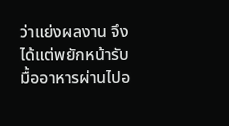ว่าแย่งผลงาน จึงได้แต่พยักหน้ารับ
มื้ออาหารผ่านไปอ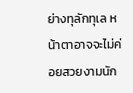ย่างทุลักทุเล หน้าตาอาจจะไม่ค่อยสวยงามนัก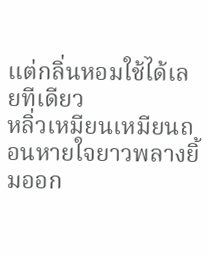แต่กลิ่นหอมใช้ได้เลยทีเดียว
หลิ่วเหมียนเหมียนถอนหายใจยาวพลางยิ้มออก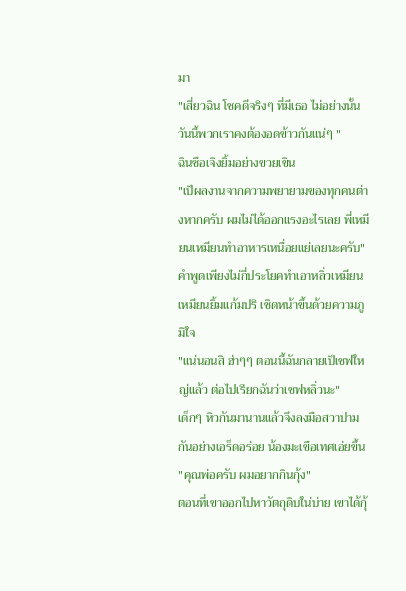มา
"เสี่ยวฉิน โชคดีจริงๆ ที่มีเธอ ไม่อย่างนั้นวันนี้พวกเราคงต้องอดข้าวกันแน่ๆ "
ฉินซือเจิงยิ้มอย่างขวยเขิน
"เป็ผลงานจากความพยายามของทุกคนต่างหากครับ ผมไม่ได้ออกแรงอะไรเลย พี่เหมียนเหมียนทำอาหารเหนื่อยแย่เลยนะครับ"
คำพูดเพียงไม่กี่ประโยคทำเอาหลิ่วเหมียนเหมียนยิ้มแก้มปริ เชิดหน้าขึ้นด้วยความภูมิใจ
"แน่นอนสิ ฮ่าๆๆ ตอนนี้ฉันกลายเป็เชฟใหญ่แล้ว ต่อไปเรียกฉันว่าเชฟหลิ่วนะ"
เด็กๆ หิวกันมานานแล้วจึงลงมือสวาปามกันอย่างเอร็ดอร่อย น้องมะเขือเทศเอ่ยขึ้น
"คุณพ่อครับ ผมอยากกินกุ้ง"
ตอนที่เขาออกไปหาวัตถุดิบใน่บ่าย เขาได้กุ้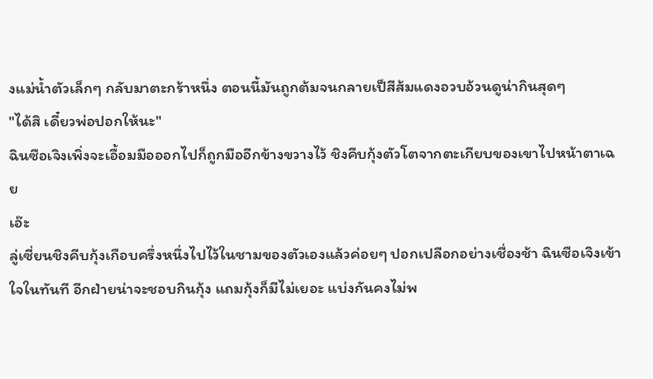งแม่น้ำตัวเล็กๆ กลับมาตะกร้าหนึ่ง ตอนนี้มันถูกต้มจนกลายเป็สีส้มแดงอวบอ้วนดูน่ากินสุดๆ
"ได้สิ เดี๋ยวพ่อปอกให้นะ"
ฉินซือเจิงเพิ่งจะเอื้อมมือออกไปก็ถูกมืออีกข้างขวางไว้ ชิงคีบกุ้งตัวโตจากตะเกียบของเขาไปหน้าตาเฉย
เอ๊ะ
ลู่เซี่ยนชิงคีบกุ้งเกือบครึ่งหนึ่งไปไว้ในชามของตัวเองแล้วค่อยๆ ปอกเปลือกอย่างเชื่องช้า ฉินซือเจิงเข้าใจในทันที อีกฝ่ายน่าจะชอบกินกุ้ง แถมกุ้งก็มีไม่เยอะ แบ่งกันคงไม่พ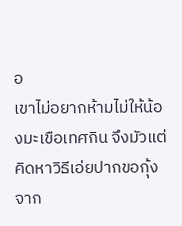อ
เขาไม่อยากห้ามไม่ให้น้องมะเขือเทศกิน จึงมัวแต่คิดหาวิธีเอ่ยปากขอกุ้งจาก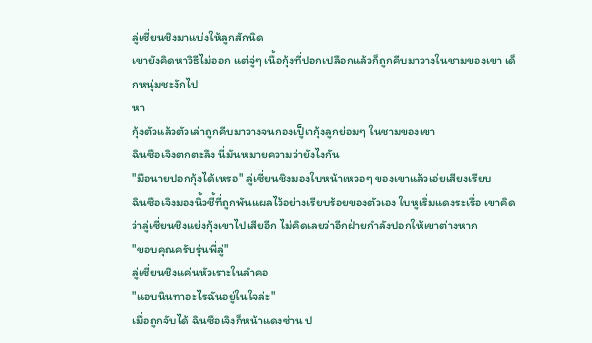ลู่เซี่ยนชิงมาแบ่งให้ลูกสักนิด
เขายังคิดหาวิธีไม่ออก แต่จู่ๆ เนื้อกุ้งที่ปอกเปลือกแล้วก็ถูกคีบมาวางในชามของเขา เด็กหนุ่มชะงักไป
หา
กุ้งตัวแล้วตัวเล่าถูกคีบมาวางจนกองเป็ูเากุ้งลูกย่อมๆ ในชามของเขา
ฉินซือเจิงตกตะลึง นี่มันหมายความว่ายังไงกัน
"มือนายปอกกุ้งได้เหรอ" ลู่เซี่ยนชิงมองใบหน้าเหวอๆ ของเขาแล้วเอ่ยเสียงเรียบ
ฉินซือเจิงมองนิ้วชี้ที่ถูกพันแผลไว้อย่างเรียบร้อยของตัวเอง ใบหูเริ่มแดงระเรื่อ เขาคิดว่าลู่เซี่ยนชิงแย่งกุ้งเขาไปเสียอีก ไม่คิดเลยว่าอีกฝ่ายกำลังปอกให้เขาต่างหาก
"ขอบคุณครับรุ่นพี่ลู่"
ลู่เซี่ยนชิงแค่นหัวเราะในลำคอ
"แอบนินทาอะไรฉันอยู่ในใจล่ะ"
เมื่อถูกจับได้ ฉินซือเจิงก็หน้าแดงซ่าน ป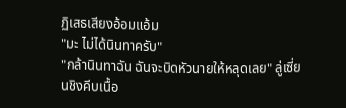ฏิเสธเสียงอ้อมแอ้ม
"มะ ไม่ได้นินทาครับ"
"กล้านินทาฉัน ฉันจะบิดหัวนายให้หลุดเลย" ลู่เซี่ยนชิงคีบเนื้อ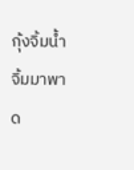กุ้งจิ้มน้ำจิ้มมาพาด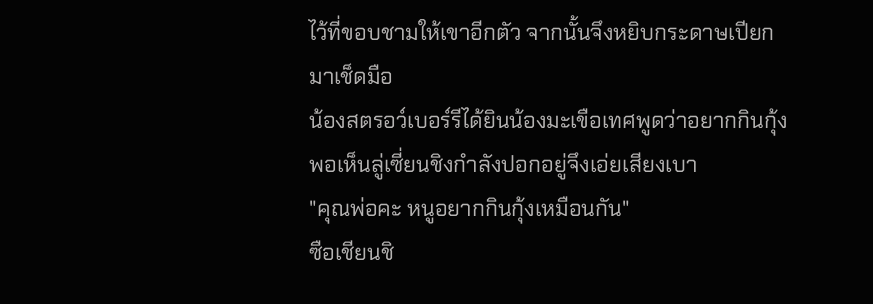ไว้ที่ขอบชามให้เขาอีกตัว จากนั้นจึงหยิบกระดาษเปียกมาเช็ดมือ
น้องสตรอว์เบอร์รีได้ยินน้องมะเขือเทศพูดว่าอยากกินกุ้ง พอเห็นลู่เซี่ยนชิงกำลังปอกอยู่จึงเอ่ยเสียงเบา
"คุณพ่อคะ หนูอยากกินกุ้งเหมือนกัน"
ซือเชียนชิ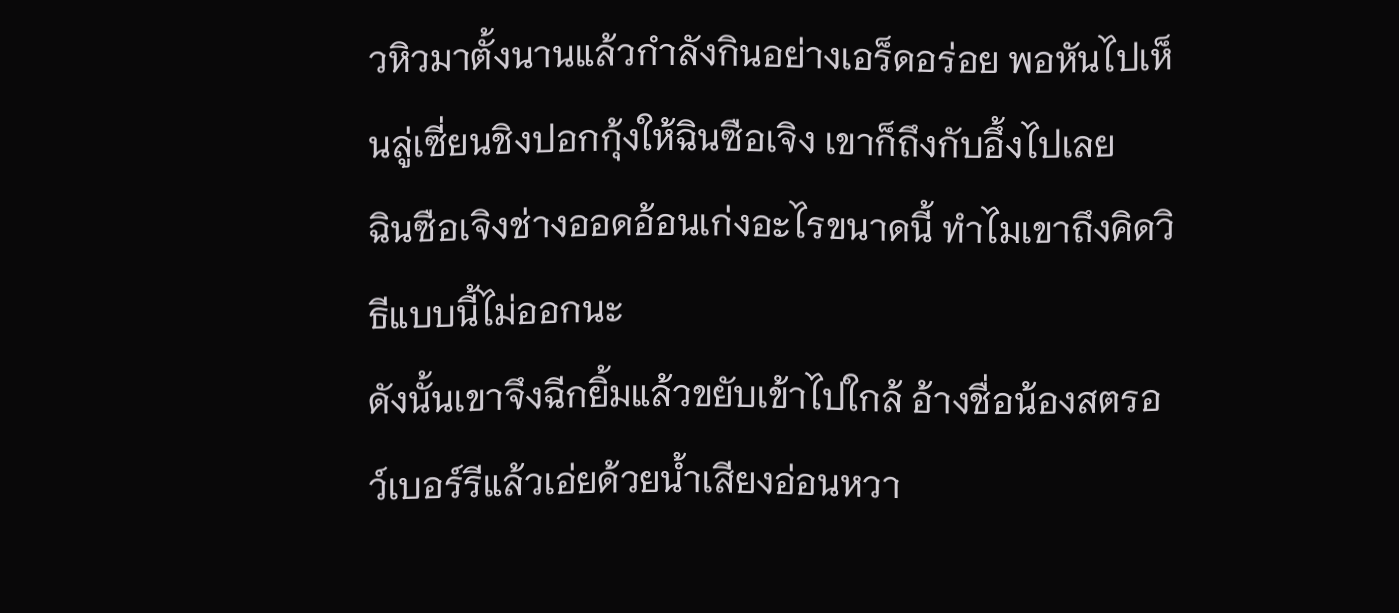วหิวมาตั้งนานแล้วกำลังกินอย่างเอร็ดอร่อย พอหันไปเห็นลู่เซี่ยนชิงปอกกุ้งให้ฉินซือเจิง เขาก็ถึงกับอึ้งไปเลย
ฉินซือเจิงช่างออดอ้อนเก่งอะไรขนาดนี้ ทำไมเขาถึงคิดวิธีแบบนี้ไม่ออกนะ
ดังนั้นเขาจึงฉีกยิ้มแล้วขยับเข้าไปใกล้ อ้างชื่อน้องสตรอว์เบอร์รีแล้วเอ่ยด้วยน้ำเสียงอ่อนหวา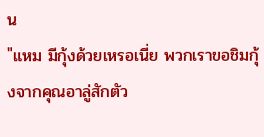น
"แหม มีกุ้งด้วยเหรอเนี่ย พวกเราขอชิมกุ้งจากคุณอาลู่สักตัว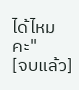ได้ไหมคะ"
[จบแล้ว]